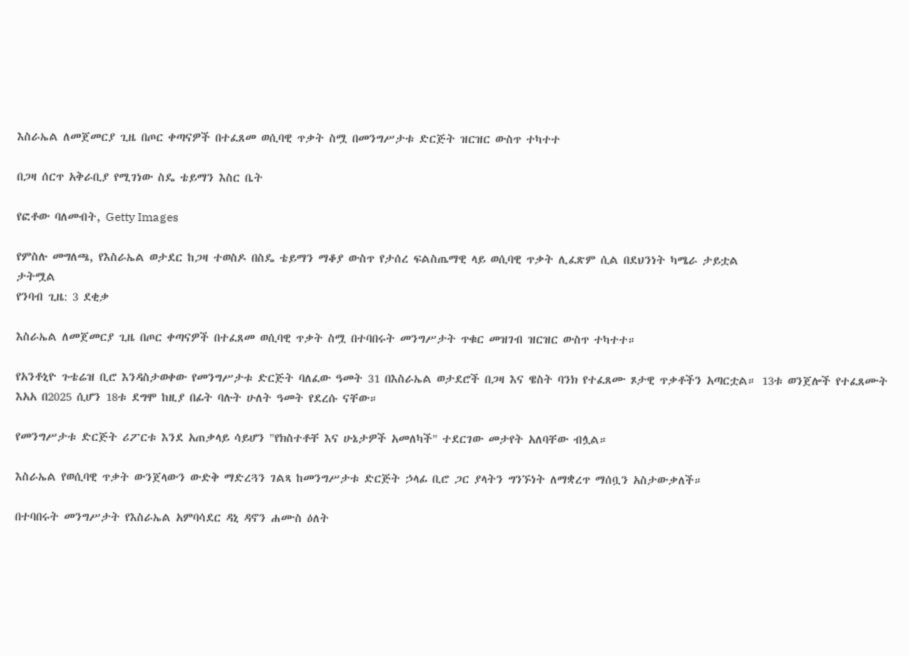እስራኤል ለመጀመርያ ጊዜ በጦር ቀጣናዎች በተፈጸመ ወሲባዊ ጥቃት ስሟ በመንግሥታቱ ድርጅት ዝርዝር ውስጥ ተካተተ

በጋዛ ሰርጥ አቅራቢያ የሚገነው ስዴ ቴይማን እስር ቤት

የፎቶው ባለመብት, Getty Images

የምስሉ መግለጫ, የእስራኤል ወታደር ከጋዛ ተወስዶ በስዴ ቴይማን ማቆያ ውስጥ የታሰረ ፍልስጤማዊ ላይ ወሲባዊ ጥቃት ሊፈጽም ሲል በደህንነት ካሜራ ታይቷል
ታትሟል
የንባብ ጊዜ: 3 ደቂቃ

እስራኤል ለመጀመርያ ጊዜ በጦር ቀጣናዎች በተፈጸመ ወሲባዊ ጥቃት ስሟ በተባበሩት መንግሥታት ጥቁር መዝገብ ዝርዝር ውስጥ ተካተተ።

የአንቶኒዮ ጉቴሬዝ ቢሮ እንዳስታወቀው የመንግሥታቱ ድርጅት ባለፈው ዓመት 31 በእስራኤል ወታደሮች በጋዛ እና ዌስት ባንክ የተፈጸሙ ጾታዊ ጥቃቶችን አጣርቷል። 13ቱ ወንጀሎች የተፈጸሙት እአአ በ2025 ሲሆን 18ቱ ደግሞ ከዚያ በፊት ባሉት ሁለት ዓመት የደረሱ ናቸው።

የመንግሥታቱ ድርጅት ሪፖርቱ እንደ አጠቃላይ ሳይሆን "የክስተቶቸ እና ሁኔታዎች አመለካች" ተደርገው መታየት አለባቸው ብሏል።

እስራኤል የወሲባዊ ጥቃት ውንጀላውን ውድቅ ማድረጓን ገልጻ ከመንግሥታቱ ድርጅት ኃላፊ ቢሮ ጋር ያላትን ግንኙነት ለማቋረጥ ማሰቧን አስታውቃለች።

በተባበሩት መንግሥታት የእስራኤል አምባሳደር ዳኒ ዳኖን ሐሙስ ዕለት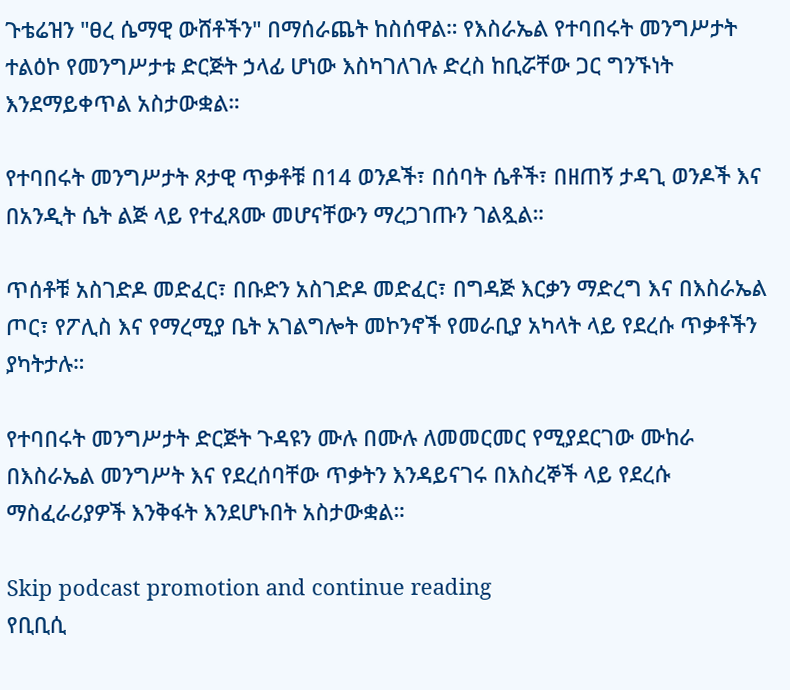ጉቴሬዝን "ፀረ ሴማዊ ውሸቶችን" በማሰራጨት ከስሰዋል። የእስራኤል የተባበሩት መንግሥታት ተልዕኮ የመንግሥታቱ ድርጅት ኃላፊ ሆነው እስካገለገሉ ድረስ ከቢሯቸው ጋር ግንኙነት እንደማይቀጥል አስታውቋል።

የተባበሩት መንግሥታት ጾታዊ ጥቃቶቹ በ14 ወንዶች፣ በሰባት ሴቶች፣ በዘጠኝ ታዳጊ ወንዶች እና በአንዲት ሴት ልጅ ላይ የተፈጸሙ መሆናቸውን ማረጋገጡን ገልጿል።

ጥሰቶቹ አስገድዶ መድፈር፣ በቡድን አስገድዶ መድፈር፣ በግዳጅ እርቃን ማድረግ እና በእስራኤል ጦር፣ የፖሊስ እና የማረሚያ ቤት አገልግሎት መኮንኖች የመራቢያ አካላት ላይ የደረሱ ጥቃቶችን ያካትታሉ።

የተባበሩት መንግሥታት ድርጅት ጉዳዩን ሙሉ በሙሉ ለመመርመር የሚያደርገው ሙከራ በእስራኤል መንግሥት እና የደረሰባቸው ጥቃትን እንዳይናገሩ በእስረኞች ላይ የደረሱ ማስፈራሪያዎች እንቅፋት እንደሆኑበት አስታውቋል።

Skip podcast promotion and continue reading
የቢቢሲ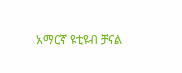አማርኛ ዩቲዩብ ቻናል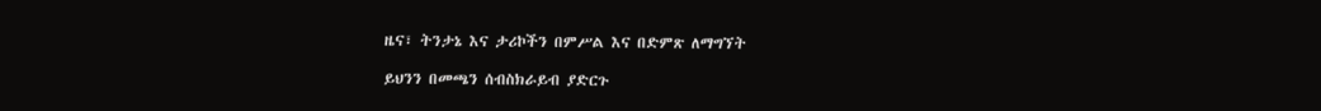ዜና፣ ትንታኔ እና ታሪኮችን በምሥል እና በድምጽ ለማግኘት

ይህንን በመጫን ሰብስክራይብ ያድርጉ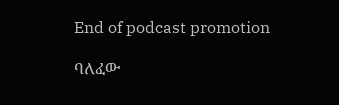End of podcast promotion

ባለፈው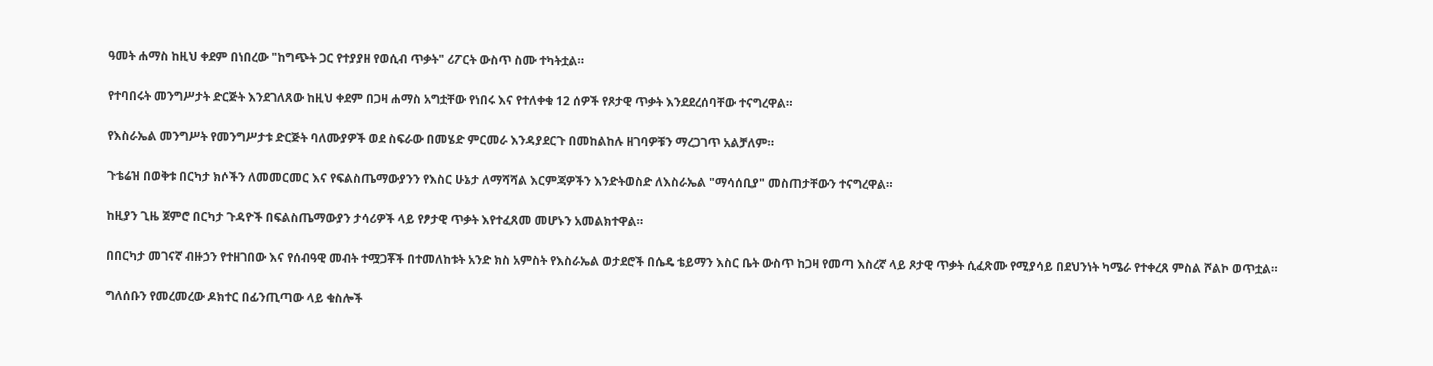ዓመት ሐማስ ከዚህ ቀደም በነበረው "ከግጭት ጋር የተያያዘ የወሲብ ጥቃት" ሪፖርት ውስጥ ስሙ ተካትቷል።

የተባበሩት መንግሥታት ድርጅት እንደገለጸው ከዚህ ቀደም በጋዛ ሐማስ አግቷቸው የነበሩ እና የተለቀቁ 12 ሰዎች የጾታዊ ጥቃት እንደደረሰባቸው ተናግረዋል።

የእስራኤል መንግሥት የመንግሥታቱ ድርጅት ባለሙያዎች ወደ ስፍራው በመሄድ ምርመራ እንዳያደርጉ በመከልከሉ ዘገባዎቹን ማረጋገጥ አልቻለም።

ጉቴሬዝ በወቅቱ በርካታ ክሶችን ለመመርመር እና የፍልስጤማውያንን የእስር ሁኔታ ለማሻሻል እርምጃዎችን እንድትወስድ ለእስራኤል "ማሳሰቢያ" መስጠታቸውን ተናግረዋል።

ከዚያን ጊዜ ጀምሮ በርካታ ጉዳዮች በፍልስጤማውያን ታሳሪዎች ላይ የፆታዊ ጥቃት እየተፈጸመ መሆኑን አመልክተዋል።

በበርካታ መገናኛ ብዙኃን የተዘገበው እና የሰብዓዊ መብት ተሟጋቾች በተመለከቱት አንድ ክስ አምስት የእስራኤል ወታደሮች በሴዴ ቴይማን እስር ቤት ውስጥ ከጋዛ የመጣ እስረኛ ላይ ጾታዊ ጥቃት ሲፈጽሙ የሚያሳይ በደህንነት ካሜራ የተቀረጸ ምስል ሾልኮ ወጥቷል።

ግለሰቡን የመረመረው ዶክተር በፊንጢጣው ላይ ቁስሎች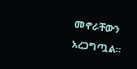መኖራቸውን አረጋግጧል።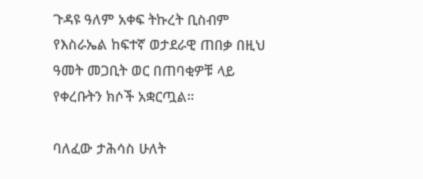ጉዳዩ ዓለም አቀፍ ትኩረት ቢስብም የእስራኤል ከፍተኛ ወታደራዊ ጠበቃ በዚህ ዓመት መጋቢት ወር በጠባቂዎቹ ላይ የቀረቡትን ክሶች አቋርጧል።

ባለፈው ታሕሳስ ሁለት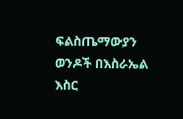ፍልስጤማውያን ወንዶች በእስራኤል እስር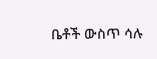ቤቶች ውስጥ ሳሉ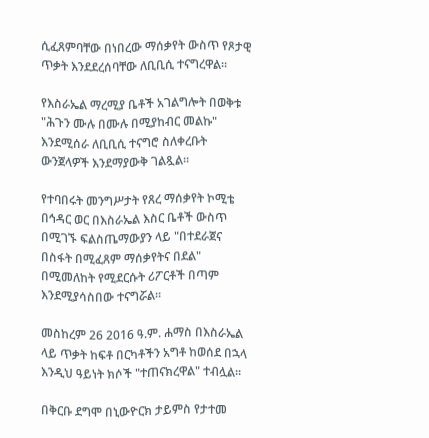ሲፈጸምባቸው በነበረው ማሰቃየት ውስጥ የጾታዊ ጥቃት እንደደረሰባቸው ለቢቢሲ ተናግረዋል።

የእስራኤል ማረሚያ ቤቶች አገልግሎት በወቅቱ "ሕጉን ሙሉ በሙሉ በሚያከብር መልኩ" እንደሚሰራ ለቢቢሲ ተናግሮ ስለቀረቡት ውንጀላዎች እንደማያውቅ ገልጿል።

የተባበሩት መንግሥታት የጸረ ማሰቃየት ኮሚቴ በኅዳር ወር በእስራኤል እስር ቤቶች ውስጥ በሚገኙ ፍልስጤማውያን ላይ "በተደራጀና በስፋት በሚፈጸም ማሰቃየትና በደል" በሚመለከት የሚደርሱት ሪፖርቶች በጣም እንደሚያሳስበው ተናግሯል።

መስከረም 26 2016 ዓ.ም. ሐማስ በእስራኤል ላይ ጥቃት ከፍቶ በርካቶችን አግቶ ከወሰደ በኋላ እንዲህ ዓይነት ክሶች "ተጠናክረዋል" ተብሏል።

በቅርቡ ደግሞ በኒውዮርክ ታይምስ የታተመ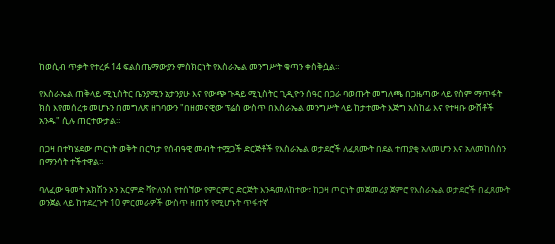ከወሲብ ጥቃት የተረፉ 14 ፍልስጤማውያን ምስክርነት የእስራኤል መንግሥት ቁጣን ቀስቅሷል።

የእስራኤል ጠቅላይ ሚኒስትር ቤንያሚን ኔታንያሁ እና የውጭ ጉዳይ ሚኒስትር ጊዲዮን ሰዓር በጋራ ባወጡት መግለጫ በጋዜጣው ላይ የስም ማጥፋት ክስ እየመሰረቱ መሆኑን በመግለጽ ዘገባውን "በዘመናዊው ፕሬስ ውስጥ በእስራኤል መንግሥት ላይ ከታተሙት እጅግ አስከፊ እና የተዛቡ ውሸቶች አንዱ" ሲሉ ጠርተውታል።

በጋዛ በተካሄደው ጦርነት ወቅት በርካታ የሰብዓዊ መብት ተሟጋች ድርጅቶች የእስራኤል ወታደሮች ለፈጸሙት በደል ተጠያቂ አለመሆን እና አለመከሰስን በማንሳት ተችተዋል።

ባለፈው ዓመት አክሽን ኦን አርምድ ቫዮለንስ የተሰኘው የምርምር ድርጅት እንዳመለከተው፣ ከጋዛ ጦርነት መጀመሪያ ጀምሮ የእስራኤል ወታደሮች በፈጸሙት ወንጀል ላይ ከተደረጉት 10 ምርመራዎች ውስጥ ዘጠኝ የሚሆኑት ጥፋተኛ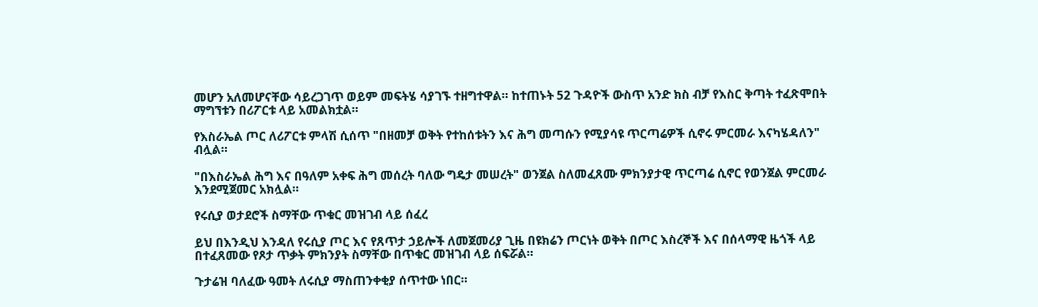መሆን አለመሆናቸው ሳይረጋገጥ ወይም መፍትሄ ሳያገኙ ተዘግተዋል። ከተጠኑት 52 ጉዳዮች ውስጥ አንድ ክስ ብቻ የእስር ቅጣት ተፈጽሞበት ማግኘቱን በሪፖርቱ ላይ አመልክቷል።

የእስራኤል ጦር ለሪፖርቱ ምላሽ ሲሰጥ "በዘመቻ ወቅት የተከሰቱትን እና ሕግ መጣሱን የሚያሳዩ ጥርጣሬዎች ሲኖሩ ምርመራ እናካሄዳለን" ብሏል።

"በእስራኤል ሕግ እና በዓለም አቀፍ ሕግ መሰረት ባለው ግዴታ መሠረት" ወንጀል ስለመፈጸሙ ምክንያታዊ ጥርጣሬ ሲኖር የወንጀል ምርመራ እንደሚጀመር አክሏል።

የሩሲያ ወታደሮች ስማቸው ጥቁር መዝገብ ላይ ሰፈረ

ይህ በእንዲህ እንዳለ የሩሲያ ጦር እና የጸጥታ ኃይሎች ለመጀመሪያ ጊዜ በዩክሬን ጦርነት ወቅት በጦር እስረኞች እና በሰላማዊ ዜጎች ላይ በተፈጸመው የጾታ ጥቃት ምክንያት ስማቸው በጥቁር መዝገብ ላይ ሰፍሯል።

ጉታሬዝ ባለፈው ዓመት ለሩሲያ ማስጠንቀቂያ ሰጥተው ነበር።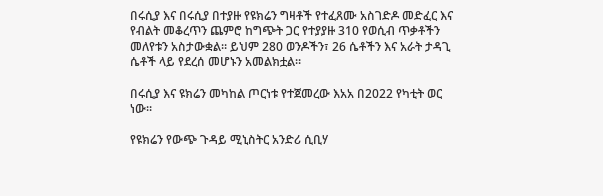በሩሲያ እና በሩሲያ በተያዙ የዩክሬን ግዛቶች የተፈጸሙ አስገድዶ መድፈር እና የብልት መቆረጥን ጨምሮ ከግጭት ጋር የተያያዙ 310 የወሲብ ጥቃቶችን መለየቱን አስታውቋል። ይህም 280 ወንዶችን፣ 26 ሴቶችን እና አራት ታዳጊ ሴቶች ላይ የደረሰ መሆኑን አመልክቷል።

በሩሲያ እና ዩክሬን መካከል ጦርነቱ የተጀመረው እአአ በ2022 የካቲት ወር ነው።

የዩክሬን የውጭ ጉዳይ ሚኒስትር አንድሪ ሲቢሃ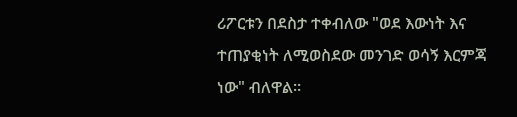ሪፖርቱን በደስታ ተቀብለው "ወደ እውነት እና ተጠያቂነት ለሚወስደው መንገድ ወሳኝ እርምጃ ነው" ብለዋል።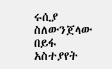ሩሲያ ስለውንጀላው በይፋ አስተያየት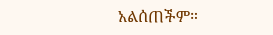አልሰጠችም።